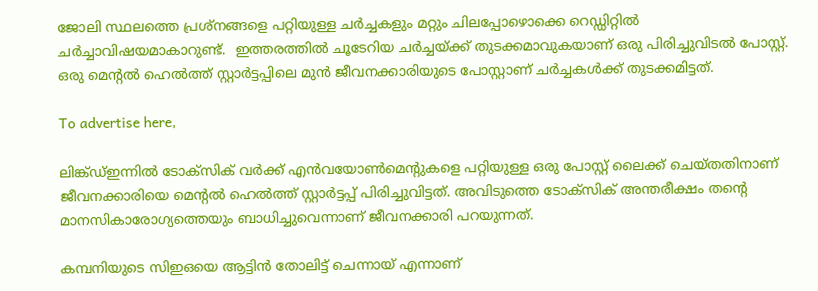ജോലി സ്ഥലത്തെ പ്രശ്‌നങ്ങളെ പറ്റിയുള്ള ചര്‍ച്ചകളും മറ്റും ചിലപ്പോഴൊക്കെ റെഡ്ഡിറ്റില്‍ ചര്‍ച്ചാവിഷയമാകാറുണ്ട്.  ഇത്തരത്തില്‍ ചൂടേറിയ ചര്‍ച്ചയ്ക്ക് തുടക്കമാവുകയാണ് ഒരു പിരിച്ചുവിടല്‍ പോസ്റ്റ്. ഒരു മെന്റല്‍ ഹെല്‍ത്ത് സ്റ്റാര്‍ട്ടപ്പിലെ മുന്‍ ജീവനക്കാരിയുടെ പോസ്റ്റാണ് ചര്‍ച്ചകള്‍ക്ക് തുടക്കമിട്ടത്.

To advertise here,

ലിങ്ക്ഡ്ഇന്നില്‍ ടോക്‌സിക് വര്‍ക്ക് എന്‍വയോണ്‍മെന്റുകളെ പറ്റിയുള്ള ഒരു പോസ്റ്റ് ലൈക്ക് ചെയ്തതിനാണ് ജീവനക്കാരിയെ മെന്റല്‍ ഹെല്‍ത്ത് സ്റ്റാര്‍ട്ടപ്പ് പിരിച്ചുവിട്ടത്. അവിടുത്തെ ടോക്‌സിക് അന്തരീക്ഷം തന്റെ മാനസികാരോഗ്യത്തെയും ബാധിച്ചുവെന്നാണ് ജീവനക്കാരി പറയുന്നത്.

കമ്പനിയുടെ സിഇഒയെ ആട്ടിന്‍ തോലിട്ട് ചെന്നായ് എന്നാണ്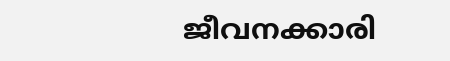ജീവനക്കാരി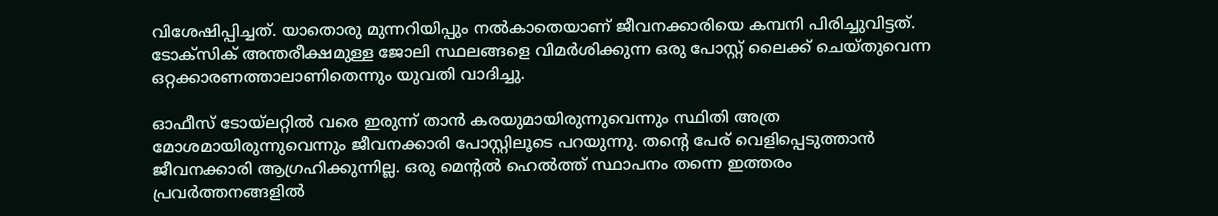വിശേഷിപ്പിച്ചത്. യാതൊരു മുന്നറിയിപ്പും നല്‍കാതെയാണ് ജീവനക്കാരിയെ കമ്പനി പിരിച്ചുവിട്ടത്. ടോക്‌സിക് അന്തരീക്ഷമുള്ള ജോലി സ്ഥലങ്ങളെ വിമര്‍ശിക്കുന്ന ഒരു പോസ്റ്റ് ലൈക്ക് ചെയ്തുവെന്ന ഒറ്റക്കാരണത്താലാണിതെന്നും യുവതി വാദിച്ചു.

ഓഫീസ് ടോയ്‌ലറ്റില്‍ വരെ ഇരുന്ന് താന്‍ കരയുമായിരുന്നുവെന്നും സ്ഥിതി അത്ര മോശമായിരുന്നുവെന്നും ജീവനക്കാരി പോസ്റ്റിലൂടെ പറയുന്നു. തന്റെ പേര് വെളിപ്പെടുത്താന്‍ ജീവനക്കാരി ആഗ്രഹിക്കുന്നില്ല. ഒരു മെന്റല്‍ ഹെല്‍ത്ത് സ്ഥാപനം തന്നെ ഇത്തരം പ്രവര്‍ത്തനങ്ങളില്‍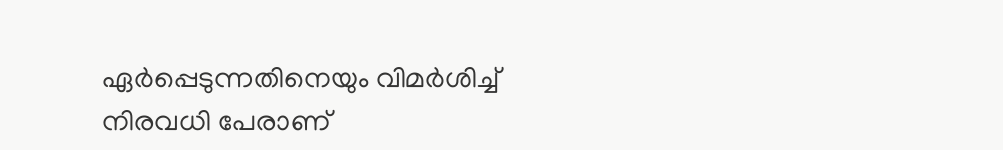ഏര്‍പ്പെടുന്നതിനെയും വിമര്‍ശിച്ച് നിരവധി പേരാണ്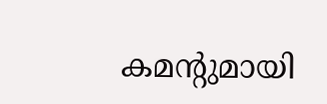കമന്റുമായി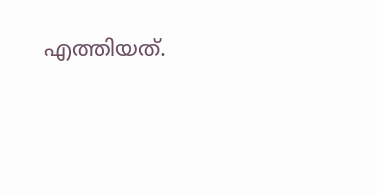എത്തിയത്.